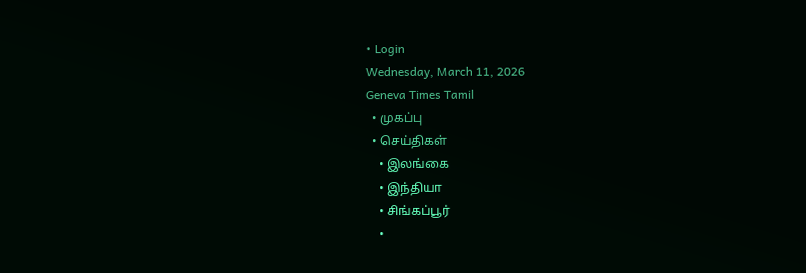• Login
Wednesday, March 11, 2026
Geneva Times Tamil
  • முகப்பு
  • செய்திகள்
    • இலங்கை
    • இந்தியா
    • சிங்கப்பூர்
    •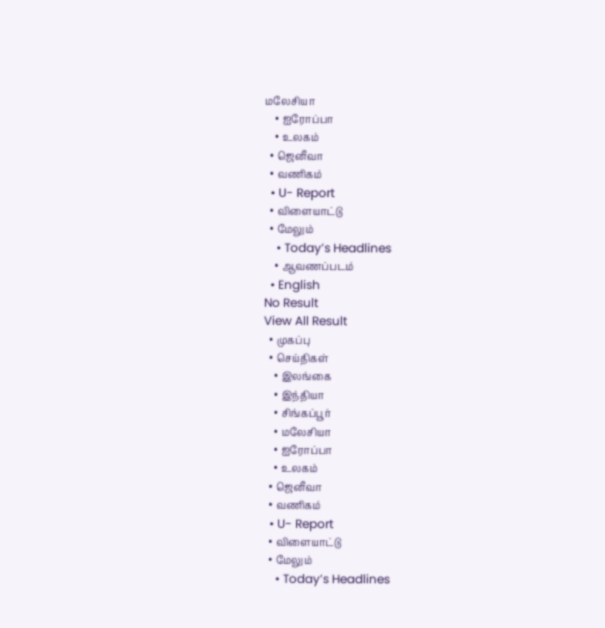மலேசியா
    • ஐரோப்பா
    • உலகம்
  • ஜெனீவா
  • வணிகம்
  • U- Report
  • விளையாட்டு
  • மேலும்
    • Today’s Headlines
    • ஆவணப்படம்
  • English
No Result
View All Result
  • முகப்பு
  • செய்திகள்
    • இலங்கை
    • இந்தியா
    • சிங்கப்பூர்
    • மலேசியா
    • ஐரோப்பா
    • உலகம்
  • ஜெனீவா
  • வணிகம்
  • U- Report
  • விளையாட்டு
  • மேலும்
    • Today’s Headlines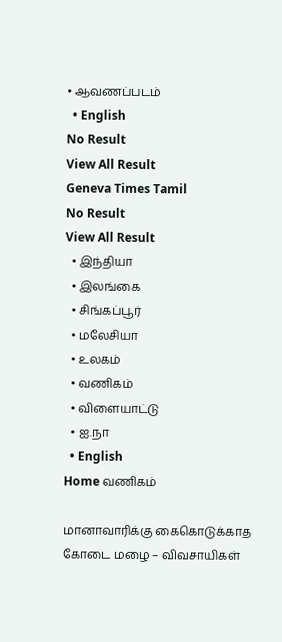• ஆவணப்படம்
  • English
No Result
View All Result
Geneva Times Tamil
No Result
View All Result
  • இந்தியா
  • இலங்கை
  • சிங்கப்பூர்
  • மலேசியா
  • உலகம்
  • வணிகம்
  • விளையாட்டு
  • ஐ.நா
  • English
Home வணிகம்

மானாவாரிக்கு கைகொடுக்காத கோடை மழை – விவசாயிகள்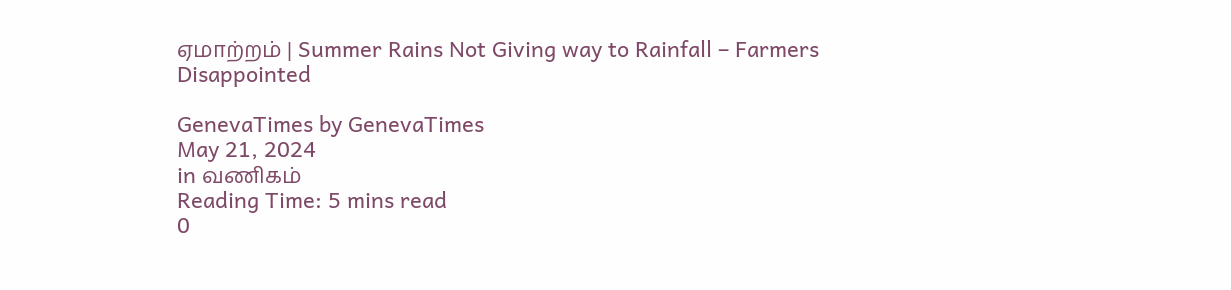ஏமாற்றம் | Summer Rains Not Giving way to Rainfall – Farmers Disappointed

GenevaTimes by GenevaTimes
May 21, 2024
in வணிகம்
Reading Time: 5 mins read
0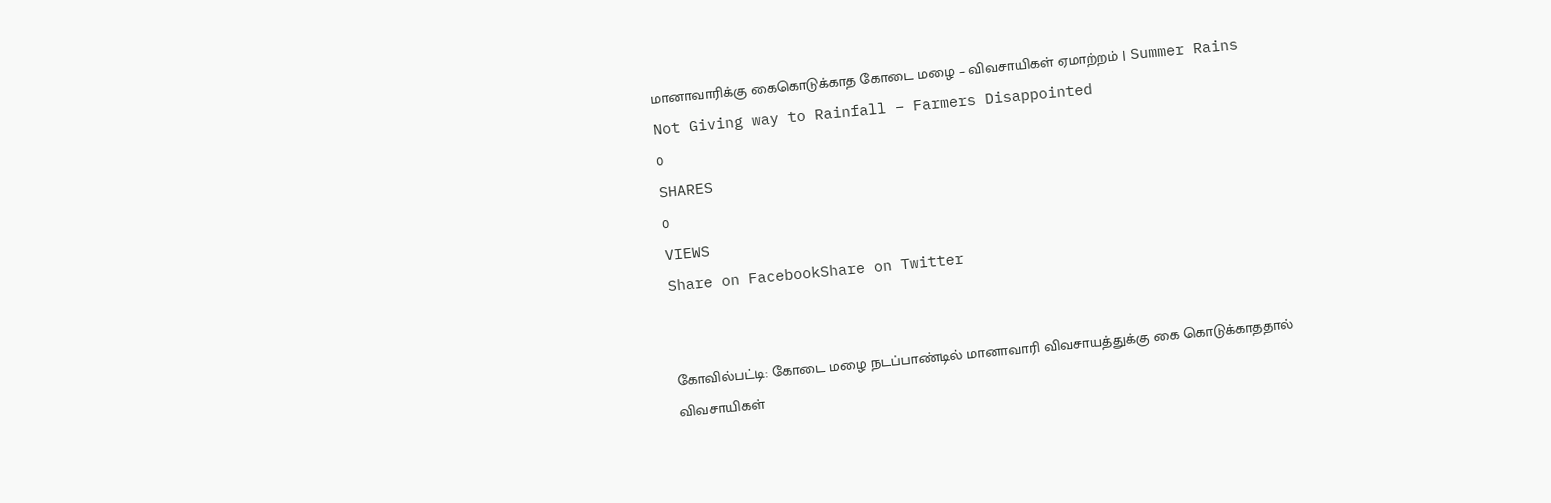மானாவாரிக்கு கைகொடுக்காத கோடை மழை – விவசாயிகள் ஏமாற்றம் | Summer Rains Not Giving way to Rainfall – Farmers Disappointed
0
SHARES
0
VIEWS
Share on FacebookShare on Twitter


கோவில்பட்டி: கோடை மழை நடப்பாண்டில் மானாவாரி விவசாயத்துக்கு கை கொடுக்காததால் விவசாயிகள்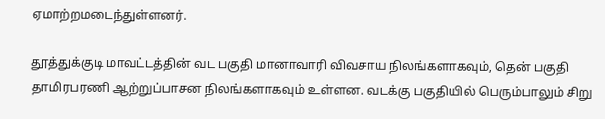ஏமாற்றமடைந்துள்ளனர்.

தூத்துக்குடி மாவட்டத்தின் வட பகுதி மானாவாரி விவசாய நிலங்களாகவும், தென் பகுதி தாமிரபரணி ஆற்றுப்பாசன நிலங்களாகவும் உள்ளன. வடக்கு பகுதியில் பெரும்பாலும் சிறு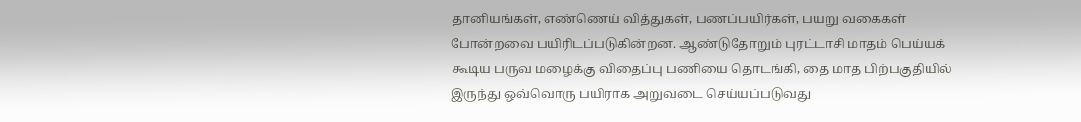தானியங்கள், எண்ணெய் வித்துகள், பணப்பயிர்கள், பயறு வகைகள் போன்றவை பயிரிடப்படுகின்றன. ஆண்டுதோறும் புரட்டாசி மாதம் பெய்யக் கூடிய பருவ மழைக்கு விதைப்பு பணியை தொடங்கி, தை மாத பிற்பகுதியில் இருந்து ஒவ்வொரு பயிராக அறுவடை செய்யப்படுவது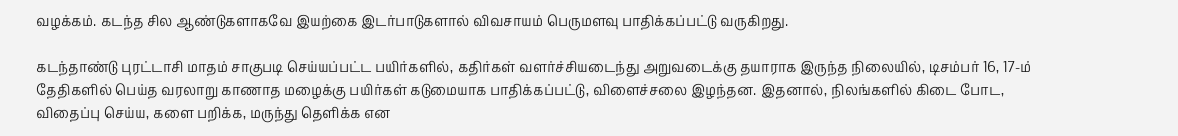வழக்கம். கடந்த சில ஆண்டுகளாகவே இயற்கை இடர்பாடுகளால் விவசாயம் பெருமளவு பாதிக்கப்பட்டு வருகிறது.

கடந்தாண்டு புரட்டாசி மாதம் சாகுபடி செய்யப்பட்ட பயிர்களில், கதிர்கள் வளர்ச்சியடைந்து அறுவடைக்கு தயாராக இருந்த நிலையில், டிசம்பர் 16, 17-ம் தேதிகளில் பெய்த வரலாறு காணாத மழைக்கு பயிர்கள் கடுமையாக பாதிக்கப்பட்டு, விளைச்சலை இழந்தன. இதனால், நிலங்களில் கிடை போட, விதைப்பு செய்ய, களை பறிக்க, மருந்து தெளிக்க என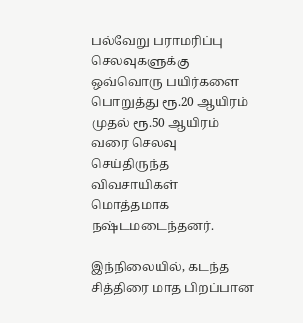பல்வேறு பராமரிப்பு செலவுகளுக்கு ஒவ்வொரு பயிர்களை பொறுத்து ரூ.20 ஆயிரம் முதல் ரூ.50 ஆயிரம் வரை செலவு செய்திருந்த விவசாயிகள் மொத்தமாக நஷ்டமடைந்தனர்.

இந்நிலையில், கடந்த சித்திரை மாத பிறப்பான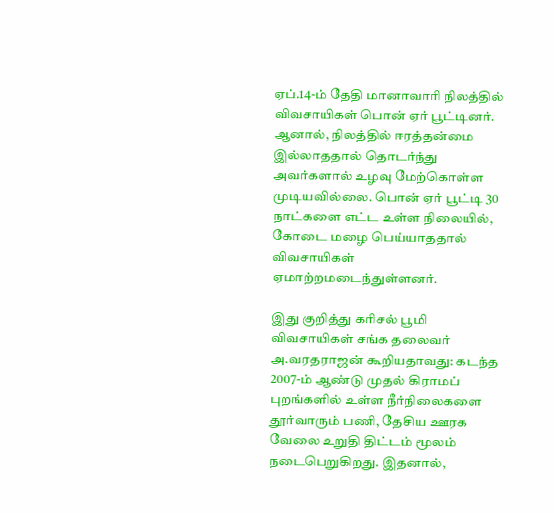ஏப்.14-ம் தேதி மானாவாரி நிலத்தில் விவசாயிகள் பொன் ஏர் பூட்டினர். ஆனால், நிலத்தில் ஈரத்தன்மை இல்லாததால் தொடர்ந்து அவர்களால் உழவு மேற்கொள்ள முடியவில்லை. பொன் ஏர் பூட்டி 30 நாட்களை எட்ட உள்ள நிலையில், கோடை மழை பெய்யாததால் விவசாயிகள் ஏமாற்றமடைந்துள்ளனர்.

இது குறித்து கரிசல் பூமி விவசாயிகள் சங்க தலைவர் அ.வரதராஜன் கூறியதாவது: கடந்த 2007-ம் ஆண்டு முதல் கிராமப் புறங்களில் உள்ள நீர்நிலைகளை தூர்வாரும் பணி, தேசிய ஊரக வேலை உறுதி திட்டம் மூலம் நடைபெறுகிறது. இதனால்,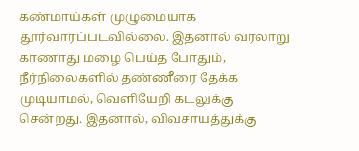கண்மாய்கள் முழுமையாக தூர்வாரப்படவில்லை. இதனால் வரலாறு காணாது மழை பெய்த போதும், நீர்நிலைகளில் தண்ணீரை தேக்க முடியாமல், வெளியேறி கடலுக்கு சென்றது. இதனால், விவசாயத்துக்கு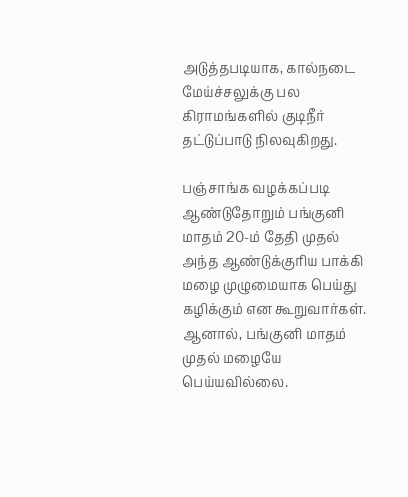அடுத்தபடியாக, கால்நடை மேய்ச்சலுக்கு பல கிராமங்களில் குடிநீர் தட்டுப்பாடு நிலவுகிறது.

பஞ்சாங்க வழக்கப்படி ஆண்டுதோறும் பங்குனி மாதம் 20-ம் தேதி முதல் அந்த ஆண்டுக்குரிய பாக்கி மழை முழுமையாக பெய்து கழிக்கும் என கூறுவார்கள். ஆனால், பங்குனி மாதம் முதல் மழையே பெய்யவில்லை.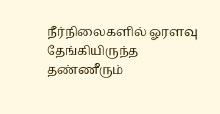நீர்நிலைகளில் ஓரளவு தேங்கியிருந்த தண்ணீரும்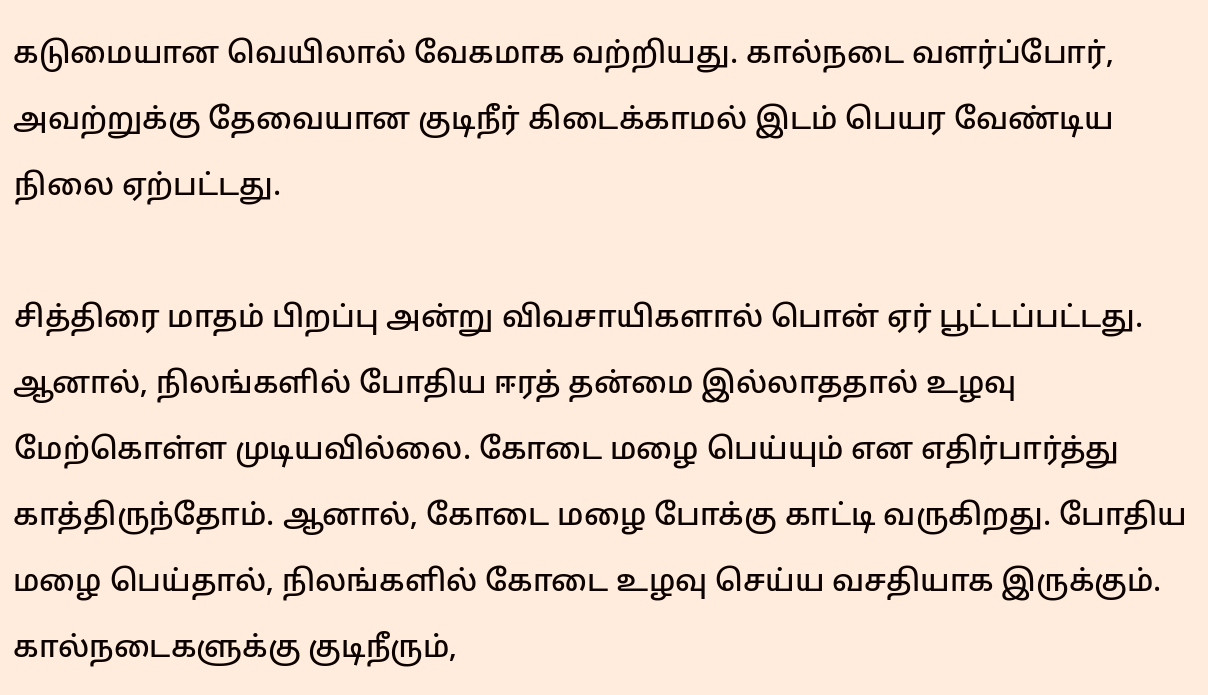கடுமையான வெயிலால் வேகமாக வற்றியது. கால்நடை வளர்ப்போர், அவற்றுக்கு தேவையான குடிநீர் கிடைக்காமல் இடம் பெயர வேண்டிய நிலை ஏற்பட்டது.

சித்திரை மாதம் பிறப்பு அன்று விவசாயிகளால் பொன் ஏர் பூட்டப்பட்டது. ஆனால், நிலங்களில் போதிய ஈரத் தன்மை இல்லாததால் உழவு மேற்கொள்ள முடியவில்லை. கோடை மழை பெய்யும் என எதிர்பார்த்து காத்திருந்தோம். ஆனால், கோடை மழை போக்கு காட்டி வருகிறது. போதிய மழை பெய்தால், நிலங்களில் கோடை உழவு செய்ய வசதியாக இருக்கும். கால்நடைகளுக்கு குடிநீரும்,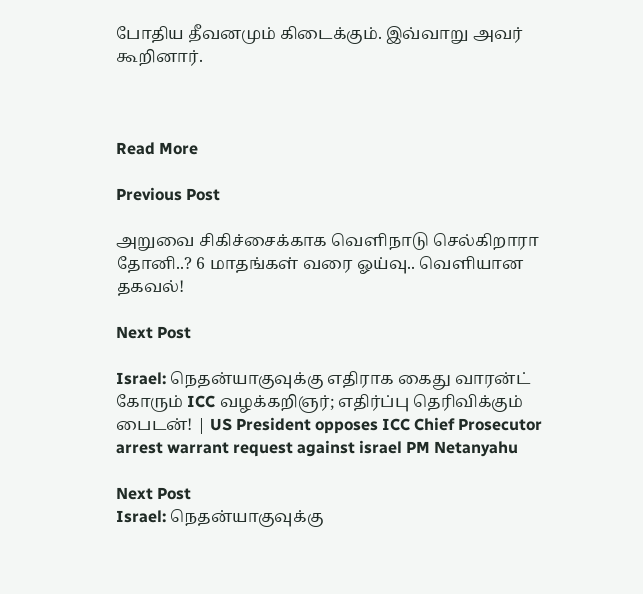போதிய தீவனமும் கிடைக்கும். இவ்வாறு அவர் கூறினார்.



Read More

Previous Post

அறுவை சிகிச்சைக்காக வெளிநாடு செல்கிறாரா தோனி..? 6 மாதங்கள் வரை ஓய்வு.. வெளியான தகவல்!

Next Post

Israel: நெதன்யாகுவுக்கு எதிராக கைது வாரன்ட் கோரும் ICC வழக்கறிஞர்; எதிர்ப்பு தெரிவிக்கும் பைடன்! | US President opposes ICC Chief Prosecutor arrest warrant request against israel PM Netanyahu

Next Post
Israel: நெதன்யாகுவுக்கு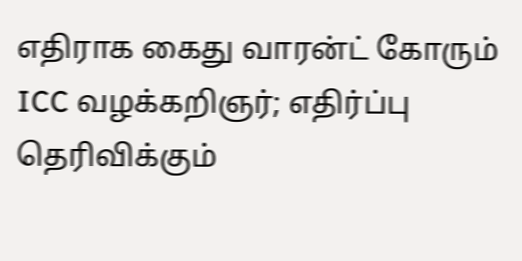எதிராக கைது வாரன்ட் கோரும் ICC வழக்கறிஞர்; எதிர்ப்பு தெரிவிக்கும்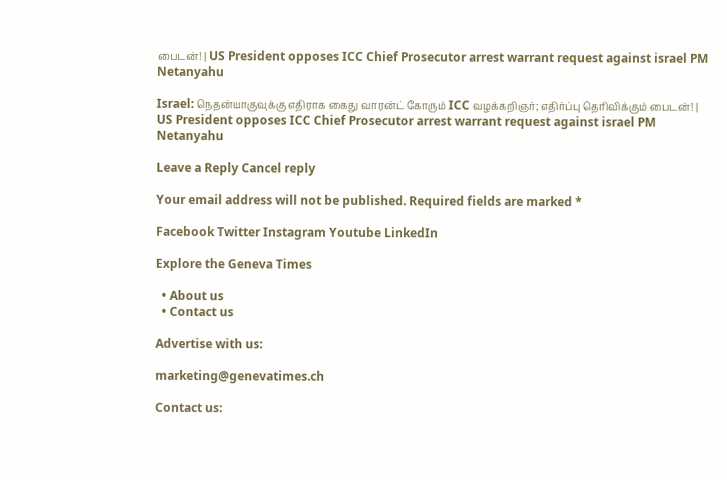பைடன்! | US President opposes ICC Chief Prosecutor arrest warrant request against israel PM Netanyahu

Israel: நெதன்யாகுவுக்கு எதிராக கைது வாரன்ட் கோரும் ICC வழக்கறிஞர்; எதிர்ப்பு தெரிவிக்கும் பைடன்! | US President opposes ICC Chief Prosecutor arrest warrant request against israel PM Netanyahu

Leave a Reply Cancel reply

Your email address will not be published. Required fields are marked *

Facebook Twitter Instagram Youtube LinkedIn

Explore the Geneva Times

  • About us
  • Contact us

Advertise with us:

marketing@genevatimes.ch

Contact us: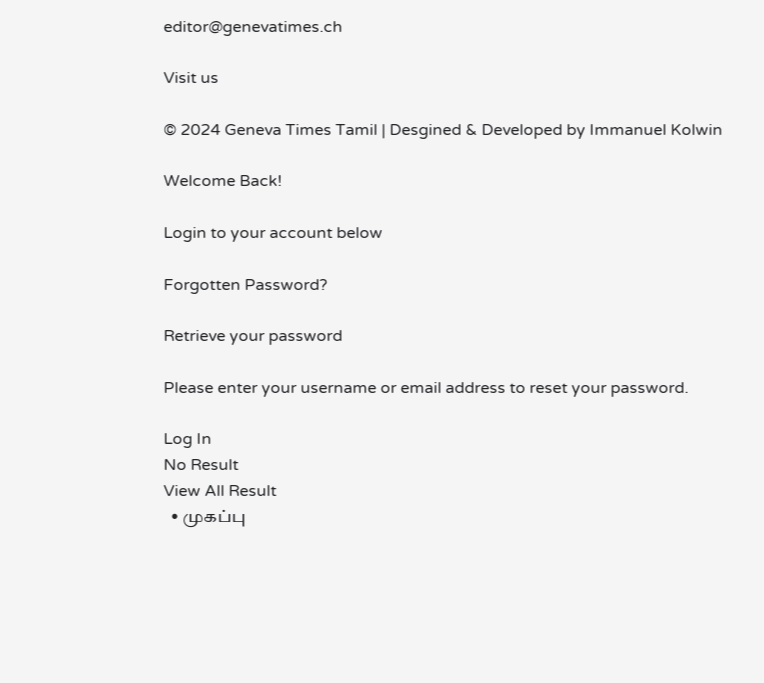editor@genevatimes.ch

Visit us

© 2024 Geneva Times Tamil | Desgined & Developed by Immanuel Kolwin

Welcome Back!

Login to your account below

Forgotten Password?

Retrieve your password

Please enter your username or email address to reset your password.

Log In
No Result
View All Result
  • முகப்பு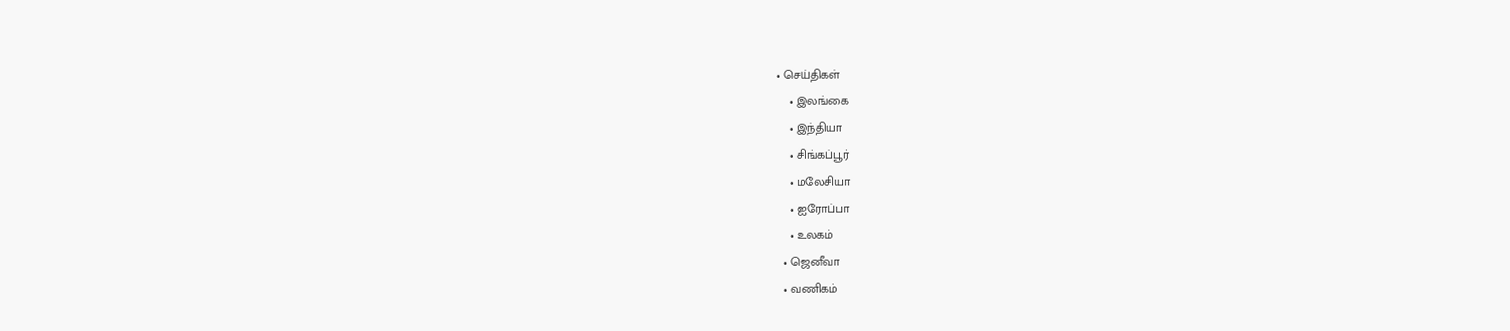• செய்திகள்
    • இலங்கை
    • இந்தியா
    • சிங்கப்பூர்
    • மலேசியா
    • ஐரோப்பா
    • உலகம்
  • ஜெனீவா
  • வணிகம்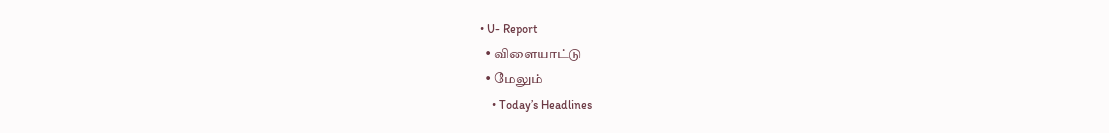• U- Report
  • விளையாட்டு
  • மேலும்
    • Today’s Headlines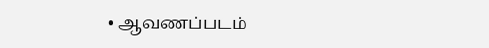• ஆவணப்படம்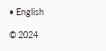• English

© 2024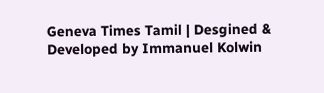Geneva Times Tamil | Desgined & Developed by Immanuel Kolwin